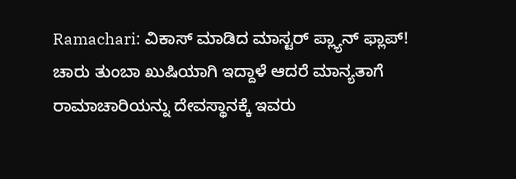Ramachari: ವಿಕಾಸ್ ಮಾಡಿದ ಮಾಸ್ಟರ್ ಪ್ಲ್ಯಾನ್ ಫ್ಲಾಪ್!
ಚಾರು ತುಂಬಾ ಖುಷಿಯಾಗಿ ಇದ್ದಾಳೆ ಆದರೆ ಮಾನ್ಯತಾಗೆ ರಾಮಾಚಾರಿಯನ್ನು ದೇವಸ್ಥಾನಕ್ಕೆ ಇವರು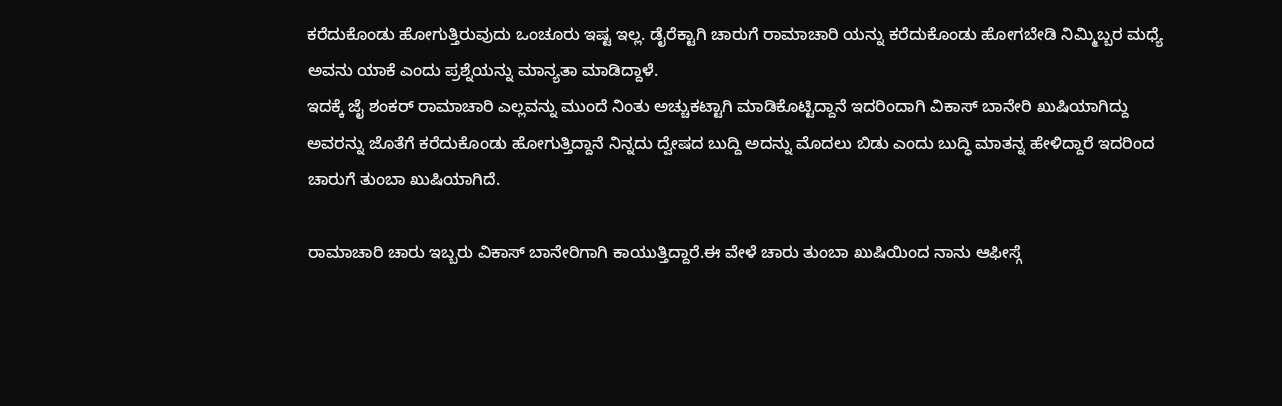ಕರೆದುಕೊಂಡು ಹೋಗುತ್ತಿರುವುದು ಒಂಚೂರು ಇಷ್ಟ ಇಲ್ಲ. ಡೈರೆಕ್ಟಾಗಿ ಚಾರುಗೆ ರಾಮಾಚಾರಿ ಯನ್ನು ಕರೆದುಕೊಂಡು ಹೋಗಬೇಡಿ ನಿಮ್ಮಿಬ್ಬರ ಮಧ್ಯೆ ಅವನು ಯಾಕೆ ಎಂದು ಪ್ರಶ್ನೆಯನ್ನು ಮಾನ್ಯತಾ ಮಾಡಿದ್ದಾಳೆ.
ಇದಕ್ಕೆ ಜೈ ಶಂಕರ್ ರಾಮಾಚಾರಿ ಎಲ್ಲವನ್ನು ಮುಂದೆ ನಿಂತು ಅಚ್ಚುಕಟ್ಟಾಗಿ ಮಾಡಿಕೊಟ್ಟಿದ್ದಾನೆ ಇದರಿಂದಾಗಿ ವಿಕಾಸ್ ಬಾನೇರಿ ಖುಷಿಯಾಗಿದ್ದು ಅವರನ್ನು ಜೊತೆಗೆ ಕರೆದುಕೊಂಡು ಹೋಗುತ್ತಿದ್ದಾನೆ ನಿನ್ನದು ದ್ವೇಷದ ಬುದ್ದಿ ಅದನ್ನು ಮೊದಲು ಬಿಡು ಎಂದು ಬುದ್ಧಿ ಮಾತನ್ನ ಹೇಳಿದ್ದಾರೆ ಇದರಿಂದ ಚಾರುಗೆ ತುಂಬಾ ಖುಷಿಯಾಗಿದೆ.

ರಾಮಾಚಾರಿ ಚಾರು ಇಬ್ಬರು ವಿಕಾಸ್ ಬಾನೇರಿಗಾಗಿ ಕಾಯುತ್ತಿದ್ದಾರೆ.ಈ ವೇಳೆ ಚಾರು ತುಂಬಾ ಖುಷಿಯಿಂದ ನಾನು ಆಫೀಸ್ಗೆ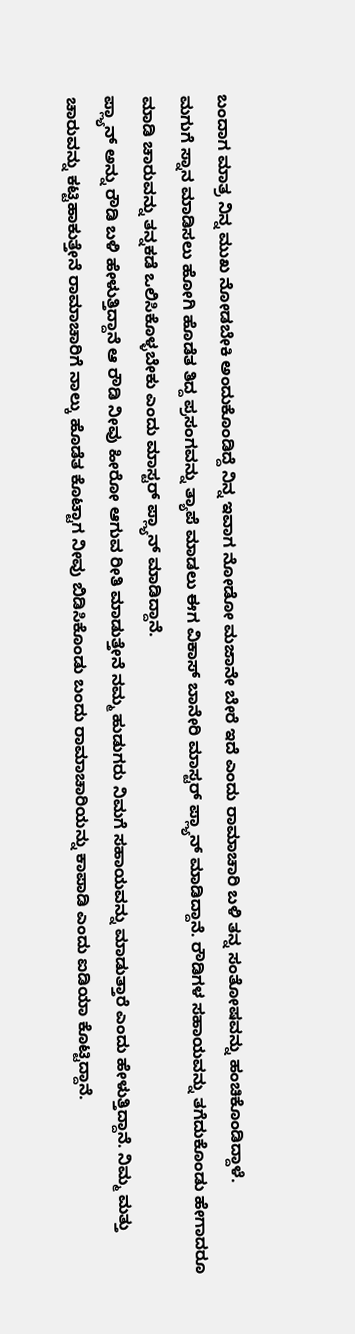ಬಂದಾಗ ಮಾತ್ರ ನಿನ್ನ ಮುಖ ನೋಡಬೇಕಿ ಅಂದುಕೊಂಡಿದ್ದೆ ನಿನ್ನ ಇವಾಗ ನೋಡೋ ಮಜಾನೇ ಬೇರೆ ಇದೆ ಎಂದು ರಾಮಾಚಾರಿ ಬಳಿ ತನ್ನ ಸಂತೋಷವನ್ನು ಹಂಚಿಕೊಂಡಿದ್ದಾಳೆ.
ಮಗುಗೆ ಸ್ನಾನ ಮಾಡಿಸಲು ಹೋಗಿ ಹೊಡೆತ ತಿದ್ದ ಪ್ರಸಂಗವನ್ನು ತ್ಯಾಪೆ ಮಾಡಲು ಈಗ ವಿಕಾಸ್ ಬಾನೇರಿ ಮಾಸ್ಟರ್ ಪ್ಲ್ಯಾನ್ ಮಾಡಿದ್ದಾನೆ. ರೌಡಿಗಳ ಸಹಾಯವನ್ನು ತಗೆದುಕೊಂಡು ಹೇಗಾದರೂ ಮಾಡಿ ಚಾರುವನ್ನು ತನ್ನಕಡೆ ಒಲಿಸಿಕೊಳ್ಳಬೇಕು ಎಂದು ಮಾಸ್ಟರ್ ಪ್ಲ್ಯಾನ್ ಮಾಡಿದ್ದಾನೆ.
ಪ್ಲ್ಯಾನ್ ಅನ್ನು ರೌಡಿ ಬಳಿ ಹೇಳುತ್ತಿದ್ದಾನೆ ಆ ರೌಡಿ ನೀವು ಹೀರೋ ಆಗುವ ರೀತಿ ಮಾಡುತ್ತೇನೆ ನಮ್ಮ ಹುಡುಗರು ನಿಮಗೆ ಸಹಾಯವನ್ನು ಮಾಡುತ್ತಾರೆ ಎಂದು ಹೇಳುತ್ತಿದ್ದಾನೆ. ನಿಮ್ಮ ಮತ್ತು ಚಾರುವನ್ನು ಕಟ್ಟಿಹಾಕುತ್ತೇನೆ ರಾಮಾಚಾರಿಗೆ ನಾಲ್ಕು ಹೊಡೆತ ಕೊಟ್ಟಾಗ ನೀವು ಬಿಡಿಸಿಕೊಂಡು ಬಂದು ರಾಮಾಚಾರಿಯನ್ನು ಕಾಪಾಡಿ ಎಂದು ಐಡಿಯಾ ಕೊಟ್ಟಿದ್ದಾನೆ.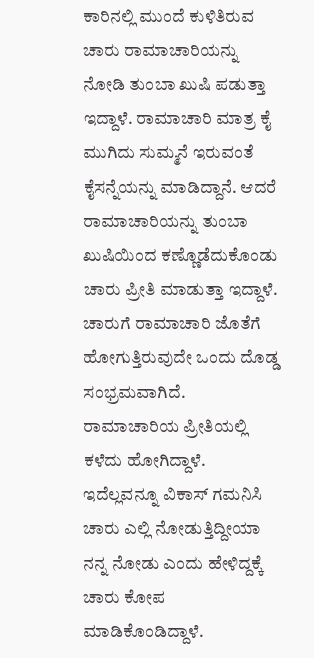ಕಾರಿನಲ್ಲಿ ಮುಂದೆ ಕುಳಿತಿರುವ ಚಾರು ರಾಮಾಚಾರಿಯನ್ನು ನೋಡಿ ತುಂಬಾ ಖುಷಿ ಪಡುತ್ತಾ ಇದ್ದಾಳೆ. ರಾಮಾಚಾರಿ ಮಾತ್ರ ಕೈ ಮುಗಿದು ಸುಮ್ಮನೆ ಇರುವಂತೆ ಕೈಸನ್ನೆಯನ್ನು ಮಾಡಿದ್ದಾನೆ. ಆದರೆ ರಾಮಾಚಾರಿಯನ್ನು ತುಂಬಾ ಖುಷಿಯಿಂದ ಕಣ್ಣೊಡೆದುಕೊಂಡು ಚಾರು ಪ್ರೀತಿ ಮಾಡುತ್ತಾ ಇದ್ದಾಳೆ.
ಚಾರುಗೆ ರಾಮಾಚಾರಿ ಜೊತೆಗೆ ಹೋಗುತ್ತಿರುವುದೇ ಒಂದು ದೊಡ್ಡ ಸಂಭ್ರಮವಾಗಿದೆ. ರಾಮಾಚಾರಿಯ ಪ್ರೀತಿಯಲ್ಲಿ ಕಳೆದು ಹೋಗಿದ್ದಾಳೆ. ಇದೆಲ್ಲವನ್ನೂ ವಿಕಾಸ್ ಗಮನಿಸಿ ಚಾರು ಎಲ್ಲಿ ನೋಡುತ್ತಿದ್ದೀಯಾ ನನ್ನ ನೋಡು ಎಂದು ಹೇಳಿದ್ದಕ್ಕೆ ಚಾರು ಕೋಪ ಮಾಡಿಕೊಂಡಿದ್ದಾಳೆ.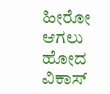ಹೀರೋ ಆಗಲು ಹೋದ ವಿಕಾಸ್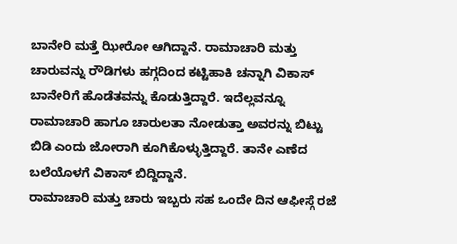ಬಾನೇರಿ ಮತ್ತೆ ಝೀರೋ ಆಗಿದ್ದಾನೆ. ರಾಮಾಚಾರಿ ಮತ್ತು ಚಾರುವನ್ನು ರೌಡಿಗಳು ಹಗ್ಗದಿಂದ ಕಟ್ಟಿಹಾಕಿ ಚನ್ನಾಗಿ ವಿಕಾಸ್ ಬಾನೇರಿಗೆ ಹೊಡೆತವನ್ನು ಕೊಡುತ್ತಿದ್ದಾರೆ. ಇದೆಲ್ಲವನ್ನೂ ರಾಮಾಚಾರಿ ಹಾಗೂ ಚಾರುಲತಾ ನೋಡುತ್ತಾ ಅವರನ್ನು ಬಿಟ್ಟು ಬಿಡಿ ಎಂದು ಜೋರಾಗಿ ಕೂಗಿಕೊಳ್ಳುತ್ತಿದ್ದಾರೆ. ತಾನೇ ಎಣೆದ ಬಲೆಯೊಳಗೆ ವಿಕಾಸ್ ಬಿದ್ದಿದ್ದಾನೆ.
ರಾಮಾಚಾರಿ ಮತ್ತು ಚಾರು ಇಬ್ಬರು ಸಹ ಒಂದೇ ದಿನ ಆಫೀಸ್ಗೆ ರಜೆ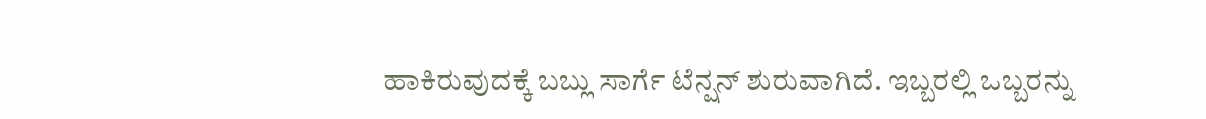ಹಾಕಿರುವುದಕ್ಕೆ ಬಬ್ಲು ಸಾರ್ಗೆ ಟೆನ್ಷನ್ ಶುರುವಾಗಿದೆ. ಇಬ್ಬರಲ್ಲಿ ಒಬ್ಬರನ್ನು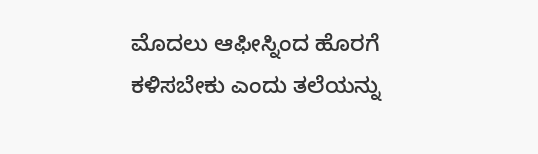ಮೊದಲು ಆಫೀಸ್ನಿಂದ ಹೊರಗೆ ಕಳಿಸಬೇಕು ಎಂದು ತಲೆಯನ್ನು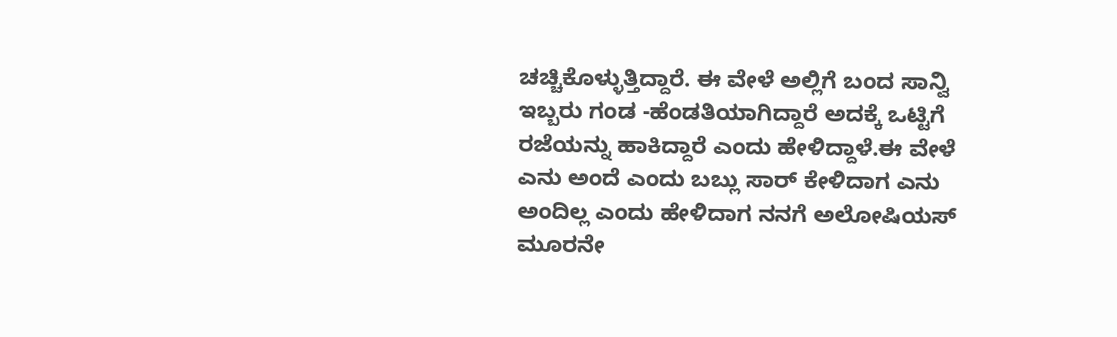ಚಚ್ಚಿಕೊಳ್ಳುತ್ತಿದ್ದಾರೆ. ಈ ವೇಳೆ ಅಲ್ಲಿಗೆ ಬಂದ ಸಾನ್ವಿ ಇಬ್ಬರು ಗಂಡ -ಹೆಂಡತಿಯಾಗಿದ್ದಾರೆ ಅದಕ್ಕೆ ಒಟ್ಟಿಗೆ ರಜೆಯನ್ನು ಹಾಕಿದ್ದಾರೆ ಎಂದು ಹೇಳಿದ್ದಾಳೆ.ಈ ವೇಳೆ ಎನು ಅಂದೆ ಎಂದು ಬಬ್ಲು ಸಾರ್ ಕೇಳಿದಾಗ ಎನು ಅಂದಿಲ್ಲ ಎಂದು ಹೇಳಿದಾಗ ನನಗೆ ಅಲೋಷಿಯಸ್ ಮೂರನೇ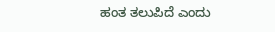ಹಂತ ತಲುಪಿದೆ ಎಂದು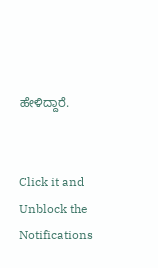ಹೇಳಿದ್ದಾರೆ.


Click it and Unblock the Notifications